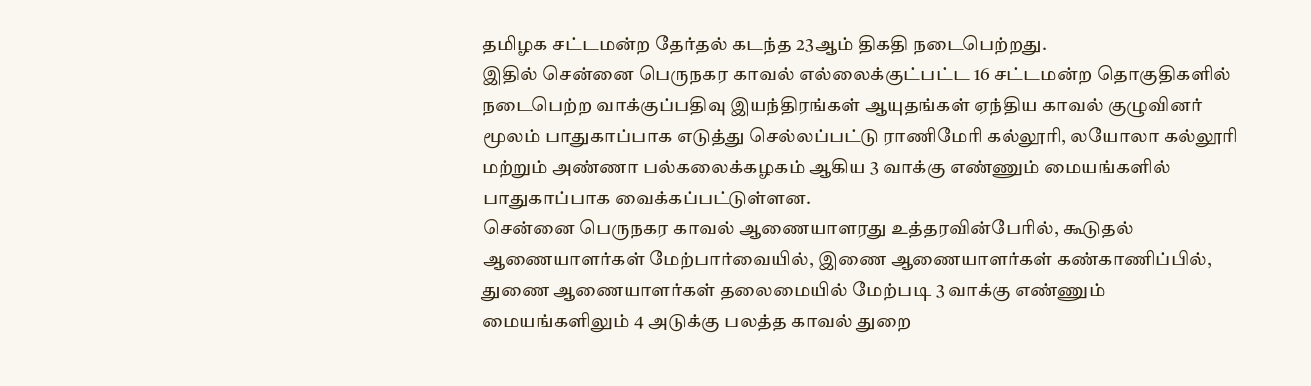தமிழக சட்டமன்ற தேர்தல் கடந்த 23ஆம் திகதி நடைபெற்றது.
இதில் சென்னை பெருநகர காவல் எல்லைக்குட்பட்ட 16 சட்டமன்ற தொகுதிகளில் நடைபெற்ற வாக்குப்பதிவு இயந்திரங்கள் ஆயுதங்கள் ஏந்திய காவல் குழுவினர் மூலம் பாதுகாப்பாக எடுத்து செல்லப்பட்டு ராணிமேரி கல்லூரி, லயோலா கல்லூரி மற்றும் அண்ணா பல்கலைக்கழகம் ஆகிய 3 வாக்கு எண்ணும் மையங்களில் பாதுகாப்பாக வைக்கப்பட்டுள்ளன.
சென்னை பெருநகர காவல் ஆணையாளரது உத்தரவின்பேரில், கூடுதல் ஆணையாளர்கள் மேற்பார்வையில், இணை ஆணையாளர்கள் கண்காணிப்பில், துணை ஆணையாளர்கள் தலைமையில் மேற்படி 3 வாக்கு எண்ணும் மையங்களிலும் 4 அடுக்கு பலத்த காவல் துறை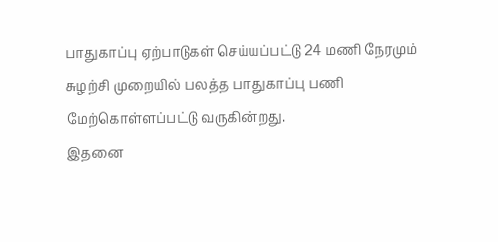பாதுகாப்பு ஏற்பாடுகள் செய்யப்பட்டு 24 மணி நேரமும் சுழற்சி முறையில் பலத்த பாதுகாப்பு பணி மேற்கொள்ளப்பட்டு வருகின்றது.
இதனை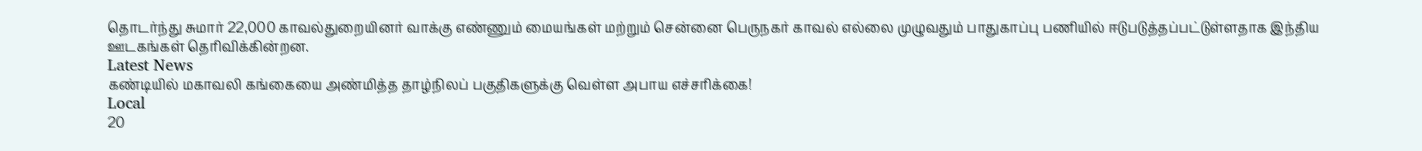தொடர்ந்து சுமார் 22,000 காவல்துறையினர் வாக்கு எண்ணும் மையங்கள் மற்றும் சென்னை பெருநகர் காவல் எல்லை முழுவதும் பாதுகாப்பு பணியில் ஈடுபடுத்தப்பட்டுள்ளதாக இந்திய ஊடகங்கள் தெரிவிக்கின்றன.
Latest News
கண்டியில் மகாவலி கங்கையை அண்மித்த தாழ்நிலப் பகுதிகளுக்கு வெள்ள அபாய எச்சரிக்கை!
Local
20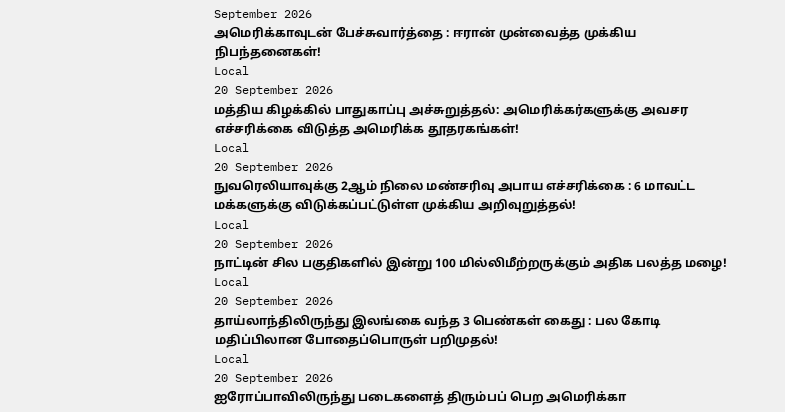September 2026
அமெரிக்காவுடன் பேச்சுவார்த்தை : ஈரான் முன்வைத்த முக்கிய நிபந்தனைகள்!
Local
20 September 2026
மத்திய கிழக்கில் பாதுகாப்பு அச்சுறுத்தல்: அமெரிக்கர்களுக்கு அவசர எச்சரிக்கை விடுத்த அமெரிக்க தூதரகங்கள்!
Local
20 September 2026
நுவரெலியாவுக்கு 2ஆம் நிலை மண்சரிவு அபாய எச்சரிக்கை : 6 மாவட்ட மக்களுக்கு விடுக்கப்பட்டுள்ள முக்கிய அறிவுறுத்தல்!
Local
20 September 2026
நாட்டின் சில பகுதிகளில் இன்று 100 மில்லிமீற்றருக்கும் அதிக பலத்த மழை!
Local
20 September 2026
தாய்லாந்திலிருந்து இலங்கை வந்த 3 பெண்கள் கைது : பல கோடி மதிப்பிலான போதைப்பொருள் பறிமுதல்!
Local
20 September 2026
ஐரோப்பாவிலிருந்து படைகளைத் திரும்பப் பெற அமெரிக்கா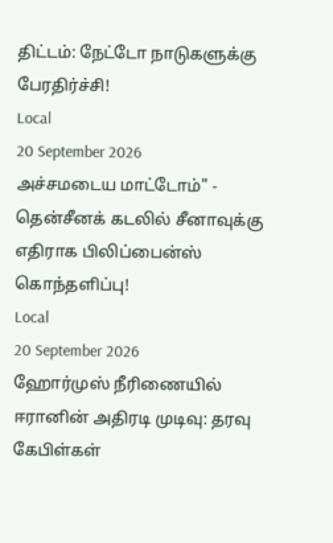திட்டம்: நேட்டோ நாடுகளுக்கு பேரதிர்ச்சி!
Local
20 September 2026
அச்சமடைய மாட்டோம்" - தென்சீனக் கடலில் சீனாவுக்கு எதிராக பிலிப்பைன்ஸ் கொந்தளிப்பு!
Local
20 September 2026
ஹோர்முஸ் நீரிணையில் ஈரானின் அதிரடி முடிவு: தரவு கேபிள்கள்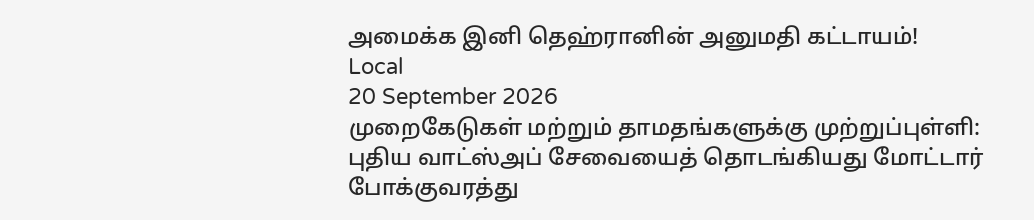அமைக்க இனி தெஹ்ரானின் அனுமதி கட்டாயம்!
Local
20 September 2026
முறைகேடுகள் மற்றும் தாமதங்களுக்கு முற்றுப்புள்ளி: புதிய வாட்ஸ்அப் சேவையைத் தொடங்கியது மோட்டார் போக்குவரத்து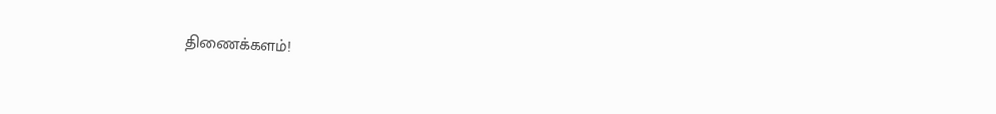திணைக்களம்!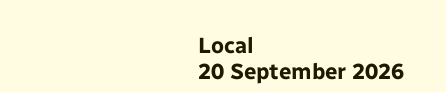Local
20 September 2026